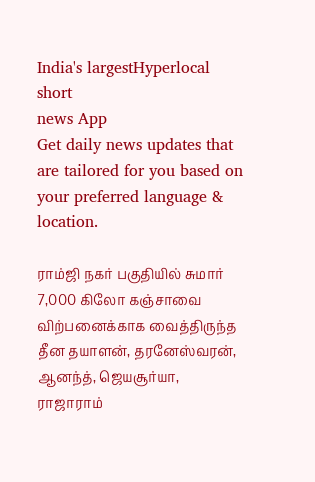India's largestHyperlocal short
news App
Get daily news updates that are tailored for you based on your preferred language & location.

ராம்ஜி நகர் பகுதியில் சுமார் 7,000 கிலோ கஞ்சாவை விற்பனைக்காக வைத்திருந்த தீன தயாளன், தரனேஸ்வரன், ஆனந்த், ஜெயசூர்யா, ராஜாராம்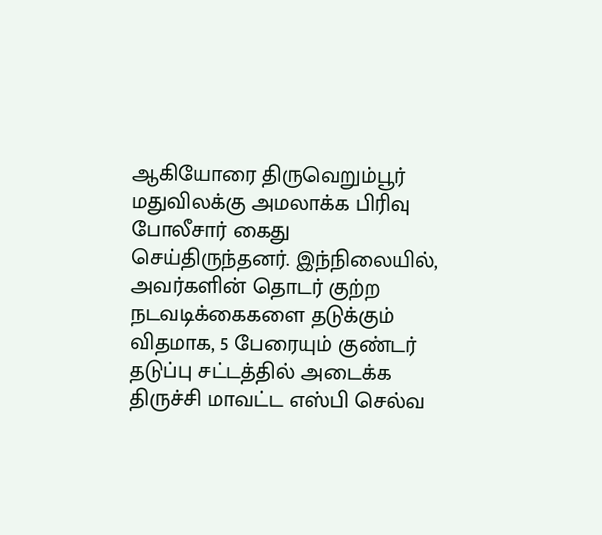ஆகியோரை திருவெறும்பூர் மதுவிலக்கு அமலாக்க பிரிவு போலீசார் கைது செய்திருந்தனர். இந்நிலையில், அவர்களின் தொடர் குற்ற நடவடிக்கைகளை தடுக்கும் விதமாக, 5 பேரையும் குண்டர் தடுப்பு சட்டத்தில் அடைக்க திருச்சி மாவட்ட எஸ்பி செல்வ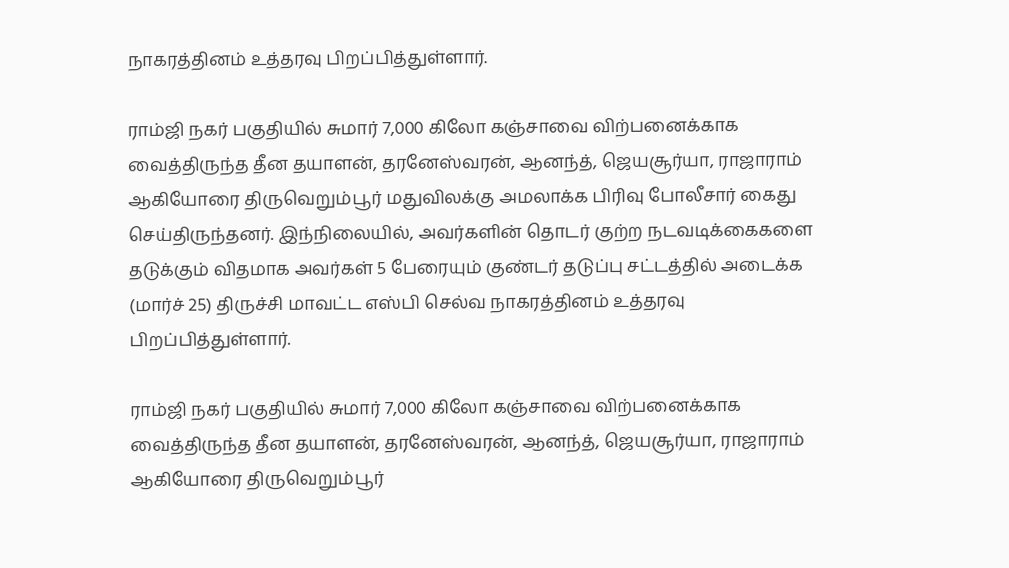நாகரத்தினம் உத்தரவு பிறப்பித்துள்ளார்.

ராம்ஜி நகர் பகுதியில் சுமார் 7,000 கிலோ கஞ்சாவை விற்பனைக்காக வைத்திருந்த தீன தயாளன், தரனேஸ்வரன், ஆனந்த், ஜெயசூர்யா, ராஜாராம் ஆகியோரை திருவெறும்பூர் மதுவிலக்கு அமலாக்க பிரிவு போலீசார் கைது செய்திருந்தனர். இந்நிலையில், அவர்களின் தொடர் குற்ற நடவடிக்கைகளை தடுக்கும் விதமாக அவர்கள் 5 பேரையும் குண்டர் தடுப்பு சட்டத்தில் அடைக்க (மார்ச் 25) திருச்சி மாவட்ட எஸ்பி செல்வ நாகரத்தினம் உத்தரவு பிறப்பித்துள்ளார்.

ராம்ஜி நகர் பகுதியில் சுமார் 7,000 கிலோ கஞ்சாவை விற்பனைக்காக வைத்திருந்த தீன தயாளன், தரனேஸ்வரன், ஆனந்த், ஜெயசூர்யா, ராஜாராம் ஆகியோரை திருவெறும்பூர்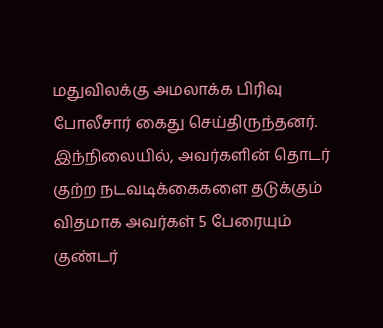மதுவிலக்கு அமலாக்க பிரிவு போலீசார் கைது செய்திருந்தனர். இந்நிலையில், அவர்களின் தொடர் குற்ற நடவடிக்கைகளை தடுக்கும் விதமாக அவர்கள் 5 பேரையும் குண்டர்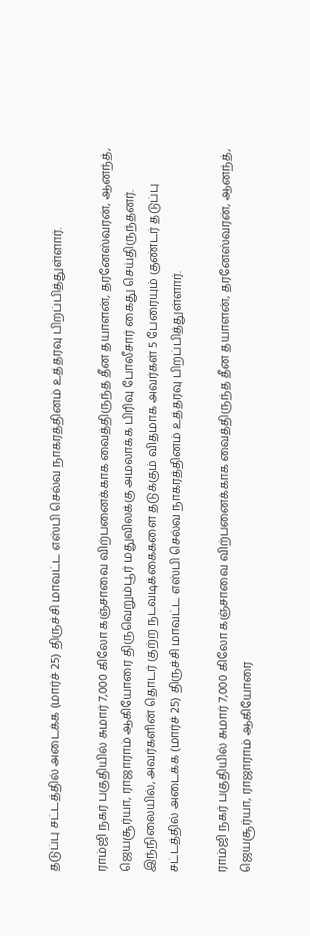தடுப்பு சட்டத்தில் அடைக்க (மார்ச் 25) திருச்சி மாவட்ட எஸ்பி செல்வ நாகரத்தினம் உத்தரவு பிறப்பித்துள்ளார்.

ராம்ஜி நகர் பகுதியில் சுமார் 7,000 கிலோ கஞ்சாவை விற்பனைக்காக வைத்திருந்த தீன தயாளன், தரனேஸ்வரன், ஆனந்த், ஜெயசூர்யா, ராஜாராம் ஆகியோரை திருவெறும்பூர் மதுவிலக்கு அமலாக்க பிரிவு போலீசார் கைது செய்திருந்தனர். இந்நிலையில், அவர்களின் தொடர் குற்ற நடவடிக்கைகளை தடுக்கும் விதமாக அவர்கள் 5 பேரையும் குண்டர் தடுப்பு சட்டத்தில் அடைக்க (மார்ச் 25) திருச்சி மாவட்ட எஸ்பி செல்வ நாகரத்தினம் உத்தரவு பிறப்பித்துள்ளார்.

ராம்ஜி நகர் பகுதியில் சுமார் 7,000 கிலோ கஞ்சாவை விற்பனைக்காக வைத்திருந்த தீன தயாளன், தரனேஸ்வரன், ஆனந்த், ஜெயசூர்யா, ராஜாராம் ஆகியோரை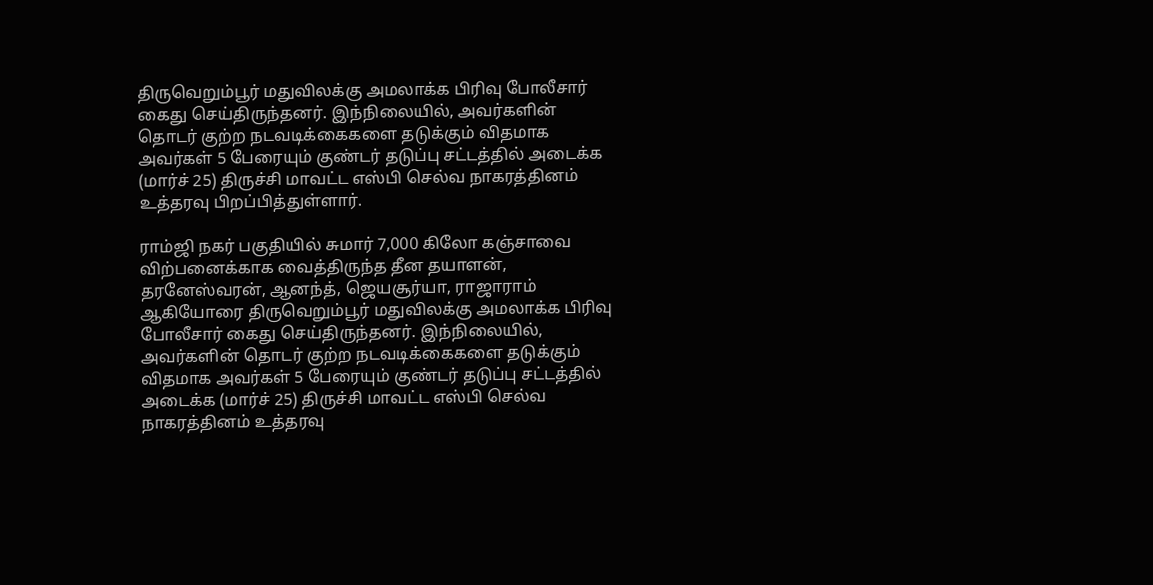திருவெறும்பூர் மதுவிலக்கு அமலாக்க பிரிவு போலீசார் கைது செய்திருந்தனர். இந்நிலையில், அவர்களின் தொடர் குற்ற நடவடிக்கைகளை தடுக்கும் விதமாக அவர்கள் 5 பேரையும் குண்டர் தடுப்பு சட்டத்தில் அடைக்க (மார்ச் 25) திருச்சி மாவட்ட எஸ்பி செல்வ நாகரத்தினம் உத்தரவு பிறப்பித்துள்ளார்.

ராம்ஜி நகர் பகுதியில் சுமார் 7,000 கிலோ கஞ்சாவை விற்பனைக்காக வைத்திருந்த தீன தயாளன், தரனேஸ்வரன், ஆனந்த், ஜெயசூர்யா, ராஜாராம் ஆகியோரை திருவெறும்பூர் மதுவிலக்கு அமலாக்க பிரிவு போலீசார் கைது செய்திருந்தனர். இந்நிலையில், அவர்களின் தொடர் குற்ற நடவடிக்கைகளை தடுக்கும் விதமாக அவர்கள் 5 பேரையும் குண்டர் தடுப்பு சட்டத்தில் அடைக்க (மார்ச் 25) திருச்சி மாவட்ட எஸ்பி செல்வ நாகரத்தினம் உத்தரவு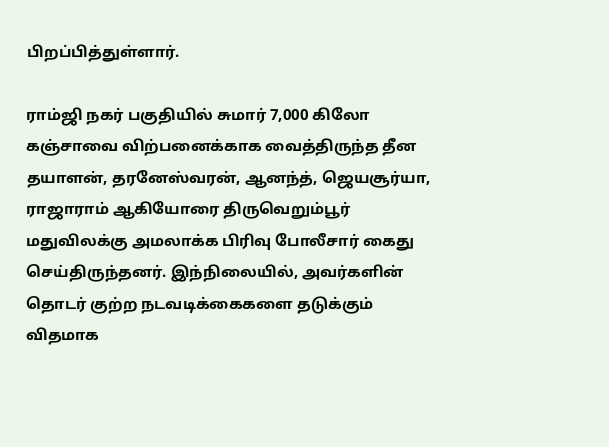பிறப்பித்துள்ளார்.

ராம்ஜி நகர் பகுதியில் சுமார் 7,000 கிலோ கஞ்சாவை விற்பனைக்காக வைத்திருந்த தீன தயாளன், தரனேஸ்வரன், ஆனந்த், ஜெயசூர்யா, ராஜாராம் ஆகியோரை திருவெறும்பூர் மதுவிலக்கு அமலாக்க பிரிவு போலீசார் கைது செய்திருந்தனர். இந்நிலையில், அவர்களின் தொடர் குற்ற நடவடிக்கைகளை தடுக்கும் விதமாக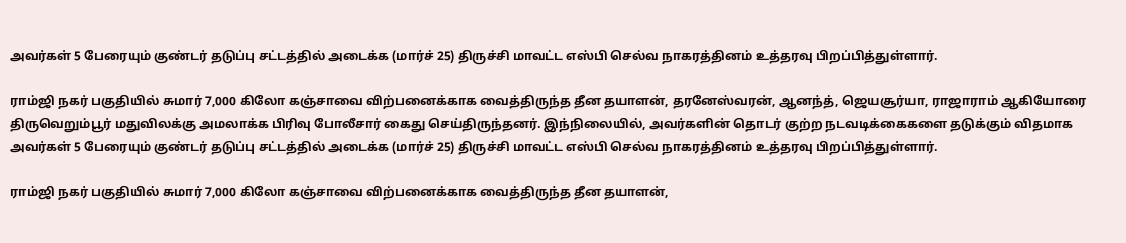அவர்கள் 5 பேரையும் குண்டர் தடுப்பு சட்டத்தில் அடைக்க (மார்ச் 25) திருச்சி மாவட்ட எஸ்பி செல்வ நாகரத்தினம் உத்தரவு பிறப்பித்துள்ளார்.

ராம்ஜி நகர் பகுதியில் சுமார் 7,000 கிலோ கஞ்சாவை விற்பனைக்காக வைத்திருந்த தீன தயாளன், தரனேஸ்வரன், ஆனந்த், ஜெயசூர்யா, ராஜாராம் ஆகியோரை திருவெறும்பூர் மதுவிலக்கு அமலாக்க பிரிவு போலீசார் கைது செய்திருந்தனர். இந்நிலையில், அவர்களின் தொடர் குற்ற நடவடிக்கைகளை தடுக்கும் விதமாக அவர்கள் 5 பேரையும் குண்டர் தடுப்பு சட்டத்தில் அடைக்க (மார்ச் 25) திருச்சி மாவட்ட எஸ்பி செல்வ நாகரத்தினம் உத்தரவு பிறப்பித்துள்ளார்.

ராம்ஜி நகர் பகுதியில் சுமார் 7,000 கிலோ கஞ்சாவை விற்பனைக்காக வைத்திருந்த தீன தயாளன்,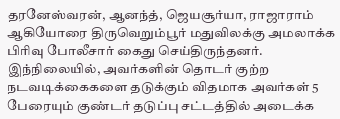தரனேஸ்வரன், ஆனந்த், ஜெயசூர்யா, ராஜாராம் ஆகியோரை திருவெறும்பூர் மதுவிலக்கு அமலாக்க பிரிவு போலீசார் கைது செய்திருந்தனர். இந்நிலையில், அவர்களின் தொடர் குற்ற நடவடிக்கைகளை தடுக்கும் விதமாக அவர்கள் 5 பேரையும் குண்டர் தடுப்பு சட்டத்தில் அடைக்க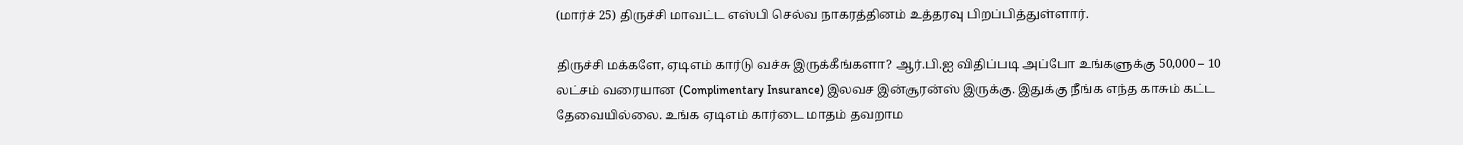(மார்ச் 25) திருச்சி மாவட்ட எஸ்பி செல்வ நாகரத்தினம் உத்தரவு பிறப்பித்துள்ளார்.

திருச்சி மக்களே, ஏடிஎம் கார்டு வச்சு இருக்கீங்களா? ஆர்.பி.ஐ விதிப்படி அப்போ உங்களுக்கு 50,000 – 10 லட்சம் வரையான (Complimentary Insurance) இலவச இன்சூரன்ஸ் இருக்கு. இதுக்கு நீங்க எந்த காசும் கட்ட தேவையில்லை. உங்க ஏடிஎம் கார்டை மாதம் தவறாம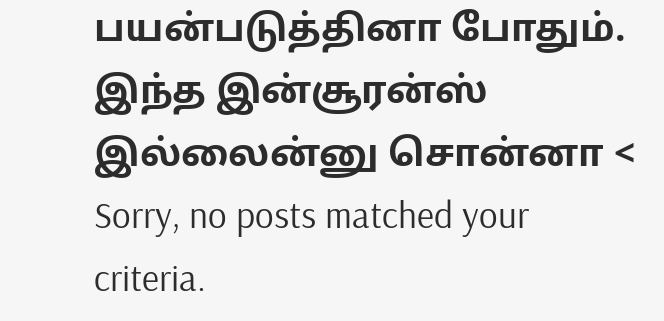பயன்படுத்தினா போதும். இந்த இன்சூரன்ஸ் இல்லைன்னு சொன்னா <
Sorry, no posts matched your criteria.